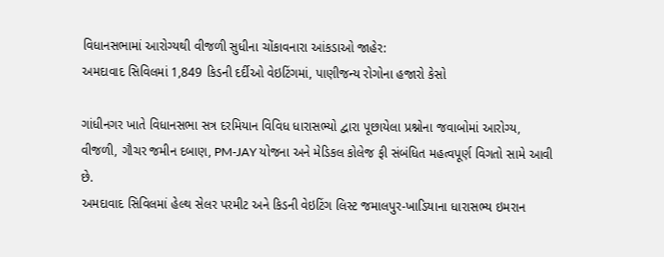વિધાનસભામાં આરોગ્યથી વીજળી સુધીના ચોંકાવનારા આંકડાઓ જાહેર:
અમદાવાદ સિવિલમાં 1,849 કિડની દર્દીઓ વેઇટિંગમાં, પાણીજન્ય રોગોના હજારો કેસો

ગાંધીનગર ખાતે વિધાનસભા સત્ર દરમિયાન વિવિધ ધારાસભ્યો દ્વારા પૂછાયેલા પ્રશ્નોના જવાબોમાં આરોગ્ય, વીજળી, ગૌચર જમીન દબાણ, PM-JAY યોજના અને મેડિકલ કોલેજ ફી સંબંધિત મહત્વપૂર્ણ વિગતો સામે આવી છે.
અમદાવાદ સિવિલમાં હેલ્થ સેલર પરમીટ અને કિડની વેઇટિંગ લિસ્ટ જમાલપુર-ખાડિયાના ધારાસભ્ય ઇમરાન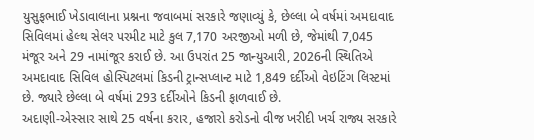યુસુફભાઈ ખેડાવાલાના પ્રશ્નના જવાબમાં સરકારે જણાવ્યું કે, છેલ્લા બે વર્ષમાં અમદાવાદ સિવિલમાં હેલ્થ સેલર પરમીટ માટે કુલ 7,170 અરજીઓ મળી છે, જેમાંથી 7,045 મંજૂર અને 29 નામાંજૂર કરાઈ છે. આ ઉપરાંત 25 જાન્યુઆરી, 2026ની સ્થિતિએ અમદાવાદ સિવિલ હોસ્પિટલમાં કિડની ટ્રાન્સપ્લાન્ટ માટે 1,849 દર્દીઓ વેઇટિંગ લિસ્ટમાં છે. જ્યારે છેલ્લા બે વર્ષમાં 293 દર્દીઓને કિડની ફાળવાઈ છે.
અદાણી-એસ્સાર સાથે 25 વર્ષના કરાર, હજારો કરોડનો વીજ ખરીદી ખર્ચ રાજ્ય સરકારે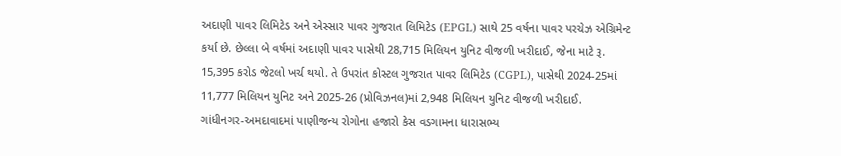અદાણી પાવર લિમિટેડ અને એસ્સાર પાવર ગુજરાત લિમિટેડ (EPGL) સાથે 25 વર્ષના પાવર પરચેઝ એગ્રિમેન્ટ કર્યા છે. છેલ્લા બે વર્ષમાં અદાણી પાવર પાસેથી 28,715 મિલિયન યુનિટ વીજળી ખરીદાઈ, જેના માટે રૂ. 15,395 કરોડ જેટલો ખર્ચ થયો. તે ઉપરાંત કોસ્ટલ ગુજરાત પાવર લિમિટેડ (CGPL), પાસેથી 2024-25માં 11,777 મિલિયન યુનિટ અને 2025-26 (પ્રોવિઝનલ)માં 2,948 મિલિયન યુનિટ વીજળી ખરીદાઈ.
ગાંધીનગર-અમદાવાદમાં પાણીજન્ય રોગોના હજારો કેસ વડગામના ધારાસભ્ય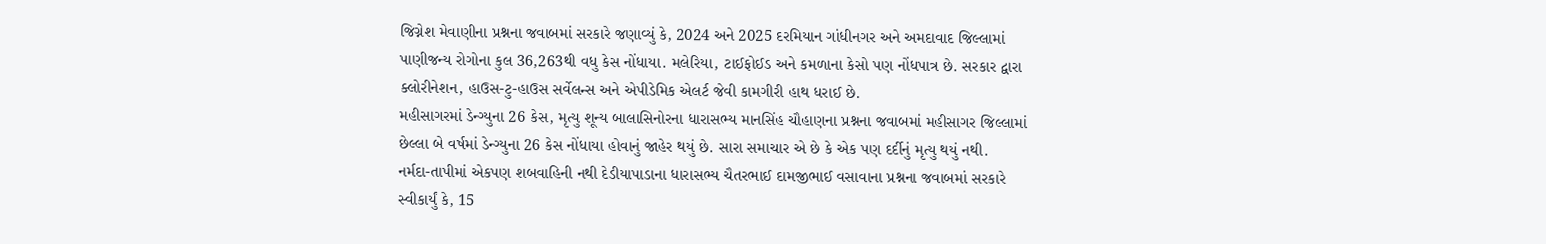જિગ્નેશ મેવાણીના પ્રશ્નના જવાબમાં સરકારે જણાવ્યું કે, 2024 અને 2025 દરમિયાન ગાંધીનગર અને અમદાવાદ જિલ્લામાં પાણીજન્ય રોગોના કુલ 36,263થી વધુ કેસ નોંધાયા. મલેરિયા, ટાઈફોઈડ અને કમળાના કેસો પણ નોંધપાત્ર છે. સરકાર દ્વારા ક્લોરીનેશન, હાઉસ-ટુ-હાઉસ સર્વેલન્સ અને એપીડેમિક એલર્ટ જેવી કામગીરી હાથ ધરાઈ છે.
મહીસાગરમાં ડેન્ગ્યુના 26 કેસ, મૃત્યુ શૂન્ય બાલાસિનોરના ધારાસભ્ય માનસિંહ ચૌહાણના પ્રશ્નના જવાબમાં મહીસાગર જિલ્લામાં છેલ્લા બે વર્ષમાં ડેન્ગ્યુના 26 કેસ નોંધાયા હોવાનું જાહેર થયું છે. સારા સમાચાર એ છે કે એક પણ દર્દીનું મૃત્યુ થયું નથી.
નર્મદા-તાપીમાં એકપણ શબવાહિની નથી દેડીયાપાડાના ધારાસભ્ય ચૈતરભાઈ દામજીભાઈ વસાવાના પ્રશ્નના જવાબમાં સરકારે સ્વીકાર્યું કે, 15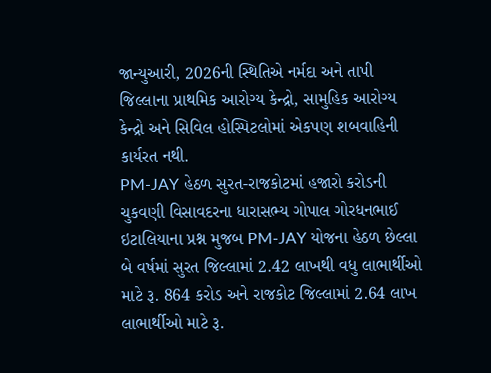જાન્યુઆરી, 2026ની સ્થિતિએ નર્મદા અને તાપી જિલ્લાના પ્રાથમિક આરોગ્ય કેન્દ્રો, સામુહિક આરોગ્ય કેન્દ્રો અને સિવિલ હોસ્પિટલોમાં એકપણ શબવાહિની કાર્યરત નથી.
PM-JAY હેઠળ સુરત-રાજકોટમાં હજારો કરોડની ચુકવણી વિસાવદરના ધારાસભ્ય ગોપાલ ગોરધનભાઈ ઇટાલિયાના પ્રશ્ન મુજબ PM-JAY યોજના હેઠળ છેલ્લા બે વર્ષમાં સુરત જિલ્લામાં 2.42 લાખથી વધુ લાભાર્થીઓ માટે રૂ. 864 કરોડ અને રાજકોટ જિલ્લામાં 2.64 લાખ લાભાર્થીઓ માટે રૂ.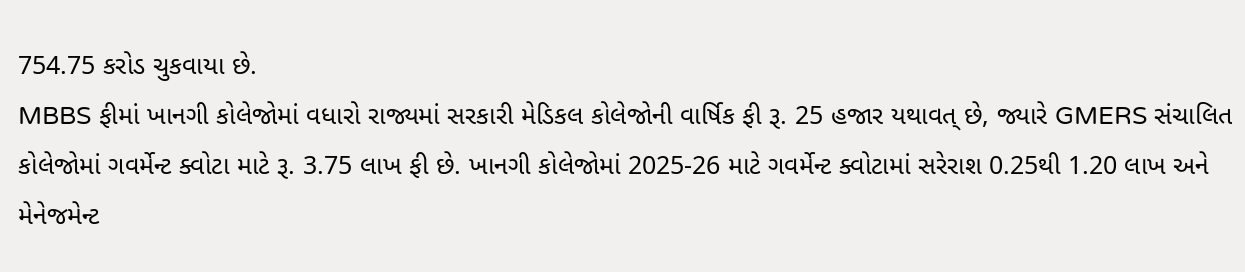754.75 કરોડ ચુકવાયા છે.
MBBS ફીમાં ખાનગી કોલેજોમાં વધારો રાજ્યમાં સરકારી મેડિકલ કોલેજોની વાર્ષિક ફી રૂ. 25 હજાર યથાવત્ છે, જ્યારે GMERS સંચાલિત કોલેજોમાં ગવર્મેન્ટ ક્વોટા માટે રૂ. 3.75 લાખ ફી છે. ખાનગી કોલેજોમાં 2025-26 માટે ગવર્મેન્ટ ક્વોટામાં સરેરાશ 0.25થી 1.20 લાખ અને મેનેજમેન્ટ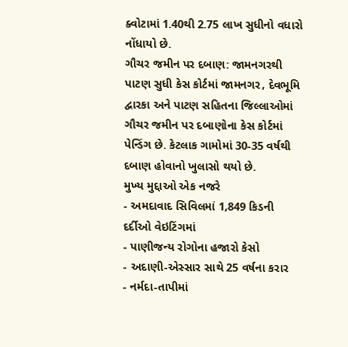ક્વોટામાં 1.40થી 2.75 લાખ સુધીનો વધારો નોંધાયો છે.
ગૌચર જમીન પર દબાણ: જામનગરથી પાટણ સુધી કેસ કોર્ટમાં જામનગર, દેવભૂમિ દ્વારકા અને પાટણ સહિતના જિલ્લાઓમાં ગૌચર જમીન પર દબાણોના કેસ કોર્ટમાં પેન્ડિંગ છે. કેટલાક ગામોમાં 30-35 વર્ષથી દબાણ હોવાનો ખુલાસો થયો છે.
મુખ્ય મુદ્દાઓ એક નજરે
- અમદાવાદ સિવિલમાં 1,849 કિડની દર્દીઓ વેઇટિંગમાં
- પાણીજન્ય રોગોના હજારો કેસો
- અદાણી-એસ્સાર સાથે 25 વર્ષના કરાર
- નર્મદા-તાપીમાં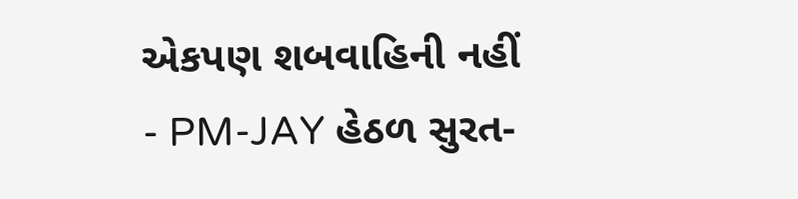એકપણ શબવાહિની નહીં
- PM-JAY હેઠળ સુરત-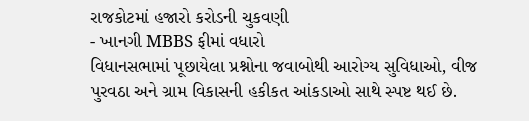રાજકોટમાં હજારો કરોડની ચુકવણી
- ખાનગી MBBS ફીમાં વધારો
વિધાનસભામાં પૂછાયેલા પ્રશ્નોના જવાબોથી આરોગ્ય સુવિધાઓ, વીજ પુરવઠા અને ગ્રામ વિકાસની હકીકત આંકડાઓ સાથે સ્પષ્ટ થઈ છે.